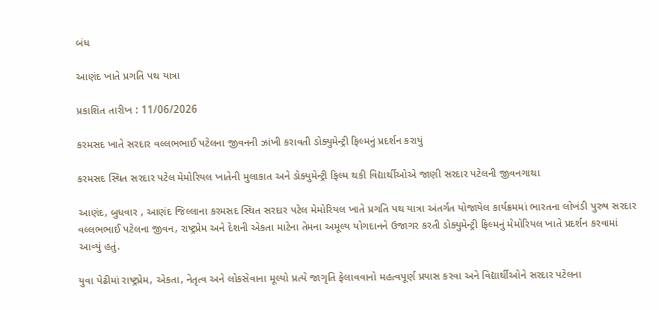બંધ

આણંદ ખાતે પ્રગતિ પથ યાત્રા

પ્રકાશિત તારીખ : 11/06/2026

કરમસદ ખાતે સરદાર વલ્લભભાઈ પટેલના જીવનની ઝાંખી કરાવતી ડોક્યુમેન્ટ્રી ફિલ્મનું પ્રદર્શન કરાયું

કરમસદ સ્થિત સરદાર પટેલ મેમોરિયલ ખાતેની મુલાકાત અને ડોક્યુમેન્ટ્રી ફિલ્મ થકી વિદ્યાર્થીઓએ જાણી સરદાર પટેલની જીવનગાથા

આણંદ, બુધવાર , આણંદ જિલ્લાના કરમસદ સ્થિત સરદાર પટેલ મેમોરિયલ ખાતે પ્રગતિ પથ યાત્રા અંતર્ગત યોજાયેલ કાર્યક્રમમાં ભારતના લોખંડી પુરુષ સરદાર વલ્લભભાઈ પટેલના જીવન, રાષ્ટ્રપ્રેમ અને દેશની એકતા માટેના તેમના અમૂલ્ય યોગદાનને ઉજાગર કરતી ડોક્યુમેન્ટ્રી ફિલ્મનું મેમોરિયલ ખાતે પ્રદર્શન કરવામાં આવ્યું હતું.

યુવા પેઢીમાં રાષ્ટ્રપ્રેમ, એકતા, નેતૃત્વ અને લોકસેવાના મૂલ્યો પ્રત્યે જાગૃતિ ફેલાવવાનો મહત્વપૂર્ણ પ્રયાસ કરવા અને વિદ્યાર્થીઓને સરદાર પટેલના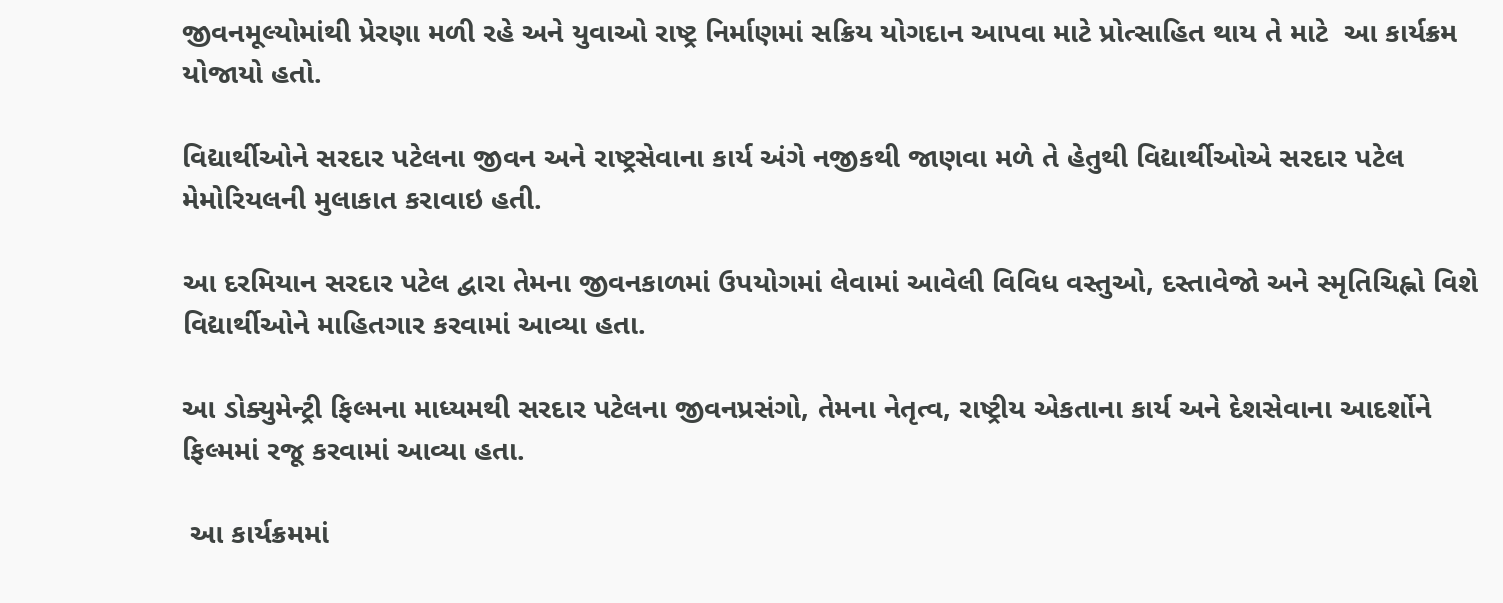જીવનમૂલ્યોમાંથી પ્રેરણા મળી રહે અને યુવાઓ રાષ્ટ્ર નિર્માણમાં સક્રિય યોગદાન આપવા માટે પ્રોત્સાહિત થાય તે માટે  આ કાર્યક્રમ યોજાયો હતો.

વિદ્યાર્થીઓને સરદાર પટેલના જીવન અને રાષ્ટ્રસેવાના કાર્ય અંગે નજીકથી જાણવા મળે તે હેતુથી વિદ્યાર્થીઓએ સરદાર પટેલ મેમોરિયલની મુલાકાત કરાવાઇ હતી.

આ દરમિયાન સરદાર પટેલ દ્વારા તેમના જીવનકાળમાં ઉપયોગમાં લેવામાં આવેલી વિવિધ વસ્તુઓ, દસ્તાવેજો અને સ્મૃતિચિહ્નો વિશે વિદ્યાર્થીઓને માહિતગાર કરવામાં આવ્યા હતા.

આ ડોક્યુમેન્ટ્રી ફિલ્મના માધ્યમથી સરદાર પટેલના જીવનપ્રસંગો, તેમના નેતૃત્વ, રાષ્ટ્રીય એકતાના કાર્ય અને દેશસેવાના આદર્શોને ફિલ્મમાં રજૂ કરવામાં આવ્યા હતા.

 આ કાર્યક્રમમાં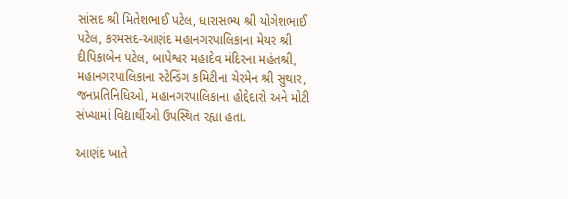સાંસદ શ્રી મિતેશભાઈ પટેલ, ધારાસભ્ય શ્રી યોગેશભાઈ પટેલ, કરમસદ-આણંદ મહાનગરપાલિકાના મેયર શ્રી દીપિકાબેન પટેલ, બાપેશ્વર મહાદેવ મંદિરના મહંતશ્રી, મહાનગરપાલિકાના સ્ટેન્ડિંગ કમિટીના ચેરમેન શ્રી સુથાર, જનપ્રતિનિધિઓ, મહાનગરપાલિકાના હોદ્દેદારો અને મોટી સંખ્યામાં વિદ્યાર્થીઓ ઉપસ્થિત રહ્યા હતા.

આણંદ ખાતે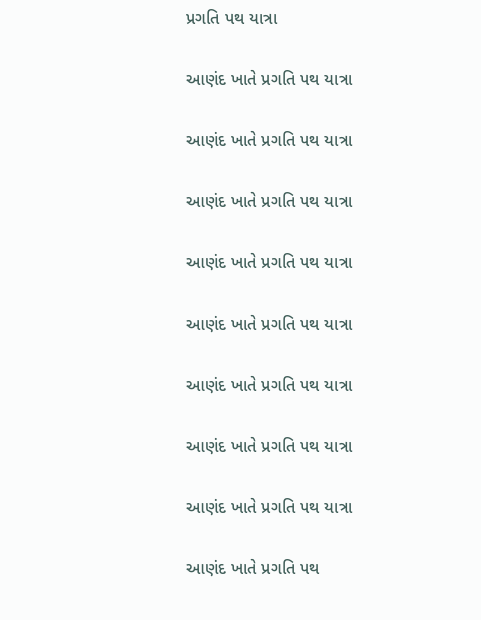પ્રગતિ પથ યાત્રા

આણંદ ખાતે પ્રગતિ પથ યાત્રા

આણંદ ખાતે પ્રગતિ પથ યાત્રા

આણંદ ખાતે પ્રગતિ પથ યાત્રા

આણંદ ખાતે પ્રગતિ પથ યાત્રા

આણંદ ખાતે પ્રગતિ પથ યાત્રા

આણંદ ખાતે પ્રગતિ પથ યાત્રા

આણંદ ખાતે પ્રગતિ પથ યાત્રા

આણંદ ખાતે પ્રગતિ પથ યાત્રા

આણંદ ખાતે પ્રગતિ પથ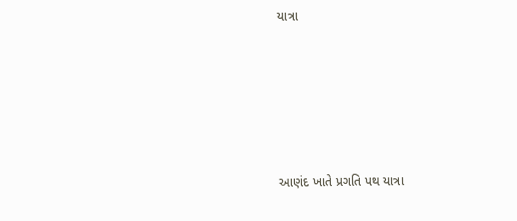યાત્રા







આણંદ ખાતે પ્રગતિ પથ યાત્રા